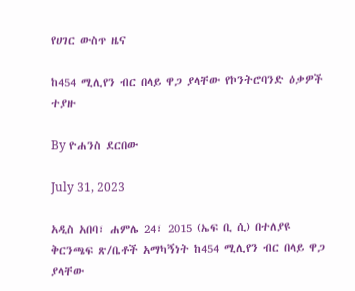የሀገር ውስጥ ዜና

ከ454 ሚሊየን ብር በላይ ዋጋ ያላቸው የኮንትሮባንድ ዕቃዎች ተያዙ

By ዮሐንስ ደርበው

July 31, 2023

አዲስ አበባ፣ ሐምሌ 24፣ 2015 (ኤፍ ቢ ሲ) በተለያዩ ቅርንጫፍ ጽ/ቤቶች አማካኝነት ከ454 ሚሊየን ብር በላይ ዋጋ ያላቸው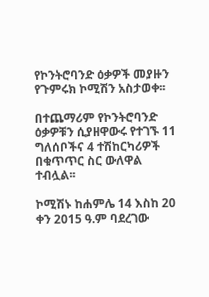የኮንትሮባንድ ዕቃዎች መያዙን የጉምሩክ ኮሚሽን አስታወቀ፡፡

በተጨማሪም የኮንትሮባንድ ዕቃዎቹን ሲያዘዋውሩ የተገኙ 11 ግለሰቦችና 4 ተሽከርካሪዎች በቁጥጥር ስር ውለዋል ተብሏል፡፡

ኮሚሽኑ ከሐምሌ 14 እስከ 20 ቀን 2015 ዓ.ም ባደረገው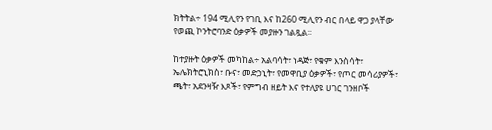ክትትል÷ 194 ሚሊየን የገቢ እና ከ260 ሚሊየን ብር በላይ ዋጋ ያላቸው  የወጪ ኮንትሮባንድ ዕቃዎች መያዙን ገልጿል፡፡

ከተያዙት ዕቃዎች መካከል÷ አልባሳት፣ ነዳጅ፣ የቁም እንስሳት፣ ኤሌክትሮኒክስ፣ ቡና፣ መድኃኒት፣ የመዋቢያ ዕቃዎች፣ የጦር መሳሪያዎች፣ ጫት፣ አደንዛዥ እጾች፣ የምግብ ዘይት እና የተለያዩ ሀገር ገንዘቦች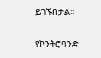ይገኙበታል፡፡

የኮንትሮባንድ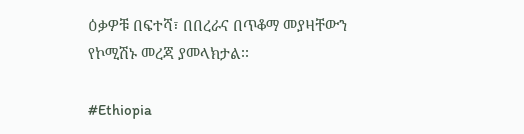ዕቃዎቹ በፍተሻ፣ በበረራና በጥቆማ መያዛቸውን የኮሚሽኑ መረጃ ያመላክታል፡፡

#Ethiopia